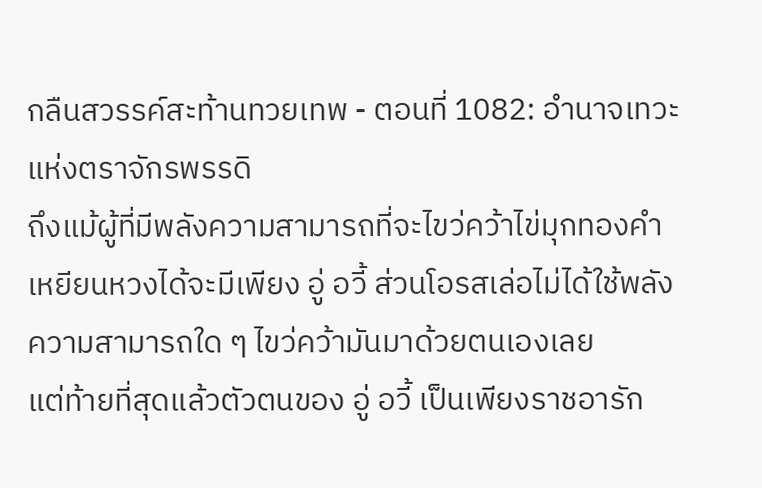กลืนสวรรค์สะท้านทวยเทพ - ตอนที่ 1082: อํานาจเทวะแห่งตราจักรพรรดิ
ถึงแม้ผู้ที่มีพลังความสามารถที่จะไขว่คว้าไข่มุกทองคำ
เหยียนหวงได้จะมีเพียง อู่ อวี้ ส่วนโอรสเล่อไม่ได้ใช้พลัง
ความสามารถใด ๆ ไขว่คว้ามันมาด้วยตนเองเลย
แต่ท้ายที่สุดแล้วตัวตนของ อู่ อวี้ เป็นเพียงราชอารัก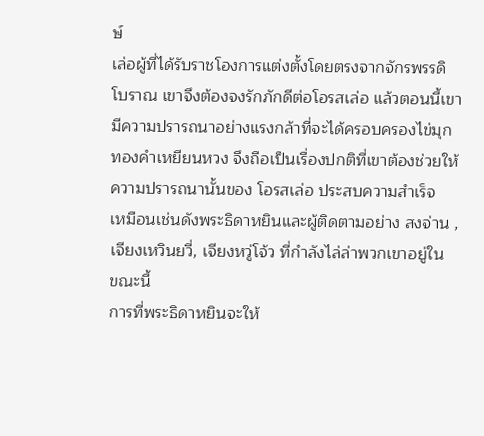ษ์
เล่อผู้ที่ได้รับราชโองการแต่งตั้งโดยตรงจากจักรพรรดิ
โบราณ เขาจึงต้องจงรักภักดีต่อโอรสเล่อ แล้วตอนนี้เขา
มีความปรารถนาอย่างแรงกล้าที่จะได้ครอบครองไข่มุก
ทองคำเหยียนหวง จึงถือเป็นเรื่องปกติที่เขาต้องช่วยให้
ความปรารถนานั้นของ โอรสเล่อ ประสบความสำเร็จ
เหมือนเช่นดังพระธิดาหยินและผู้ติดตามอย่าง สงจ่าน ,
เจียงเหวินยวี่, เจียงหวู่โจ้ว ที่กำลังไล่ล่าพวกเขาอยู่ใน
ขณะนี้
การที่พระธิดาหยินจะให้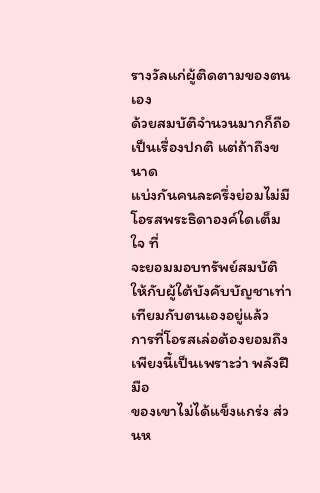รางวัลแก่ผู้ติดตามของตนเอง
ด้วยสมบัติจำนวนมากก็ถือเป็นเรื่องปกติ แต่ถ้าถึงขนาด
แบ่งกันคนละครึ่งย่อมไม่มีโอรสพระธิดาองค์ใดเต็มใจ ที่
จะยอมมอบทรัพย์สมบัติให้กับผู้ใต้บังคับบัญชาเท่า
เทียมกับตนเองอยู่แล้ว
การที่โอรสเล่อต้องยอมถึงเพียงนี้เป็นเพราะว่า พลังฝีมือ
ของเขาไม่ได้แข็งแกร่ง ส่วนห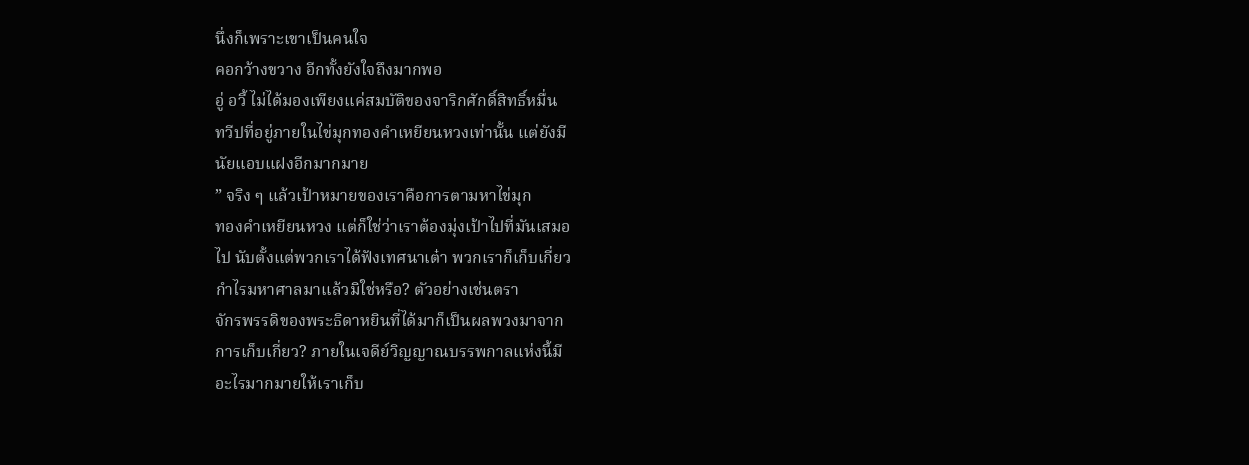นึ่งก็เพราะเขาเป็นคนใจ
คอกว้างขวาง อีกทั้งยังใจถึงมากพอ
อู่ อวี้ ไม่ได้มองเพียงแค่สมบัติของจาริกศักดิ์สิทธิ์หมื่น
ทวีปที่อยู่ภายในไข่มุกทองคำเหยียนหวงเท่านั้น แต่ยังมี
นัยแอบแฝงอีกมากมาย
” จริง ๆ แล้วเป้าหมายของเราคือการตามหาไข่มุก
ทองคำเหยียนหวง แต่ก็ใช่ว่าเราต้องมุ่งเป้าไปที่มันเสมอ
ไป นับตั้งแต่พวกเราได้ฟังเทศนาเต๋า พวกเราก็เก็บเกี่ยว
กำไรมหาศาลมาแล้วมิใช่หรือ? ตัวอย่างเช่นตรา
จักรพรรดิของพระธิดาหยินที่ได้มาก็เป็นผลพวงมาจาก
การเก็บเกี่ยว? ภายในเจดีย์วิญญาณบรรพกาลแห่งนี้มี
อะไรมากมายให้เราเก็บ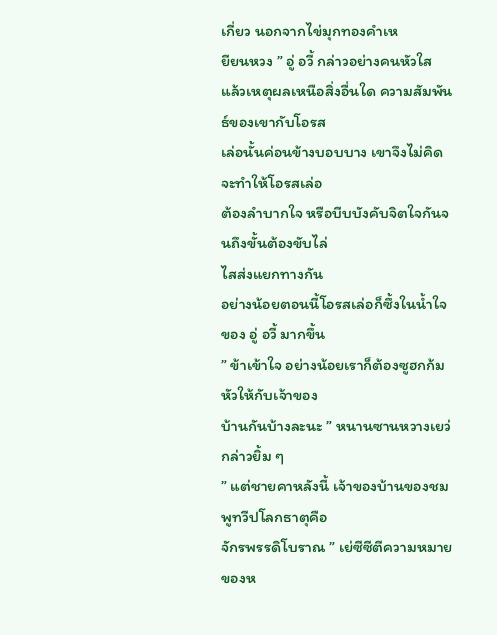เกี่ยว นอกจากไข่มุกทองคำเห
ยียนหวง ” อู่ อวี้ กล่าวอย่างคนหัวใส
แล้วเหตุผลเหนือสิ่งอื่นใด ความสัมพันธ์ของเขากับโอรส
เล่อนั้นค่อนข้างบอบบาง เขาจึงไม่คิดจะทำให้โอรสเล่อ
ต้องลำบากใจ หรือบีบบังคับจิตใจกันจนถึงขั้นต้องขับไล่
ไสส่งแยกทางกัน
อย่างน้อยตอนนี้โอรสเล่อก็ซึ้งในน้ำใจของ อู่ อวี้ มากขึ้น
” ข้าเข้าใจ อย่างน้อยเราก็ต้องซูฮกก้มหัวให้กับเจ้าของ
บ้านกันบ้างละนะ ” หนานซานหวางเยว่กล่าวยิ้ม ๆ
” แต่ชายคาหลังนี้ เจ้าของบ้านของชมพูทวีปโลกธาตุคือ
จักรพรรดิโบราณ ” เย่ซีซีตีความหมายของห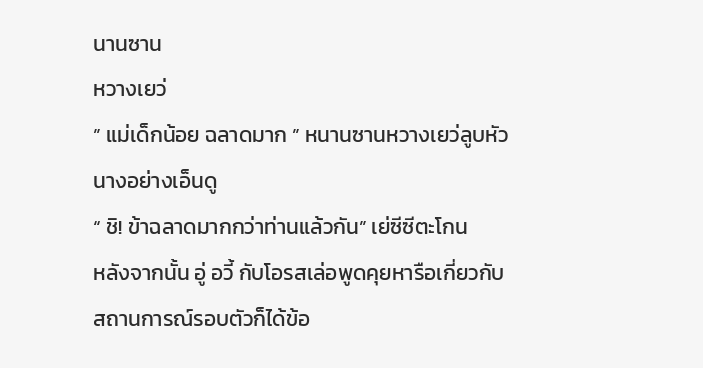นานซาน
หวางเยว่
” แม่เด็กน้อย ฉลาดมาก ” หนานซานหวางเยว่ลูบหัว
นางอย่างเอ็นดู
“ ชิ! ข้าฉลาดมากกว่าท่านแล้วกัน” เย่ซีซีตะโกน
หลังจากนั้น อู่ อวี้ กับโอรสเล่อพูดคุยหารือเกี่ยวกับ
สถานการณ์รอบตัวก็ได้ข้อ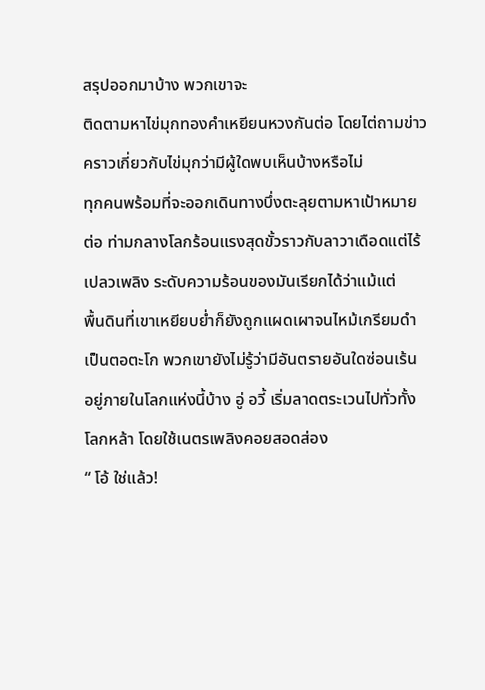สรุปออกมาบ้าง พวกเขาจะ
ติดตามหาไข่มุกทองคำเหยียนหวงกันต่อ โดยไต่ถามข่าว
คราวเกี่ยวกับไข่มุกว่ามีผู้ใดพบเห็นบ้างหรือไม่
ทุกคนพร้อมที่จะออกเดินทางบึ่งตะลุยตามหาเป้าหมาย
ต่อ ท่ามกลางโลกร้อนแรงสุดขั้วราวกับลาวาเดือดแต่ไร้
เปลวเพลิง ระดับความร้อนของมันเรียกได้ว่าแม้แต่
พื้นดินที่เขาเหยียบย่ำก็ยังถูกแผดเผาจนไหม้เกรียมดำ
เป็นตอตะโก พวกเขายังไม่รู้ว่ามีอันตรายอันใดซ่อนเร้น
อยู่ภายในโลกแห่งนี้บ้าง อู่ อวี้ เริ่มลาดตระเวนไปทั่วทั้ง
โลกหล้า โดยใช้เนตรเพลิงคอยสอดส่อง
“ โอ้ ใช่แล้ว!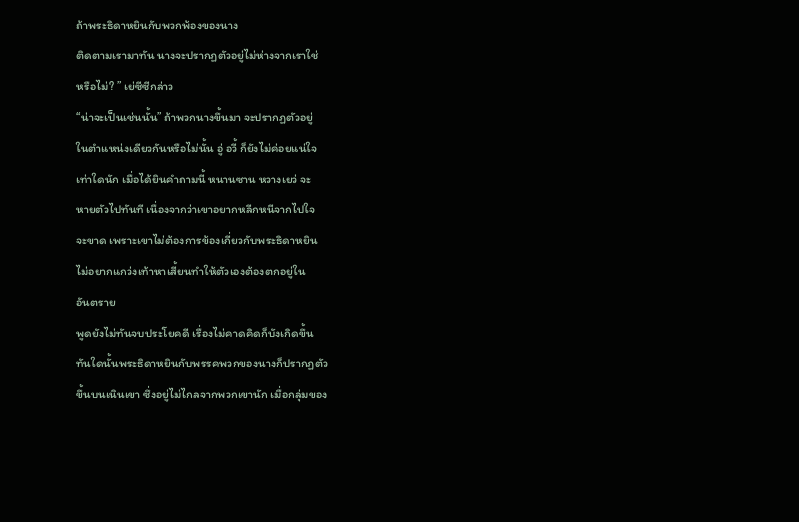ถ้าพระธิดาหยินกับพวกพ้องของนาง
ติดตามเรามาทัน นางจะปรากฏตัวอยู่ไม่ห่างจากเราใช่
หรือไม่? ” เย่ซีซีกล่าว
“น่าจะเป็นเช่นนั้น” ถ้าพวกนางขึ้นมา จะปรากฏตัวอยู่
ในตำแหน่งเดียวกันหรือไม่นั้น อู่ อวี้ ก็ยังไม่ค่อยแน่ใจ
เท่าใดนัก เมื่อได้ยินคำถามนี้ หนานซาน หวางเยว่ จะ
หายตัวไปทันที เนื่องจากว่าเขาอยากหลีกหนีจากไปใจ
จะขาด เพราะเขาไม่ต้องการข้องเกี่ยวกับพระธิดาหยิน
ไม่อยากแกว่งเท้าหาเสี้ยนทำให้ตัวเองต้องตกอยู่ใน
อันตราย
พูดยังไม่ทันจบประโยคดี เรื่องไม่คาดคิดก็บังเกิดขึ้น
ทันใดนั้นพระธิดาหยินกับพรรคพวกของนางก็ปรากฏตัว
ขึ้นบนเนินเขา ซึ่งอยู่ไม่ไกลจากพวกเขานัก เมื่อกลุ่มของ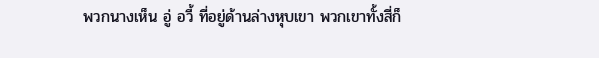พวกนางเห็น อู่ อวี้ ที่อยู่ด้านล่างหุบเขา พวกเขาทั้งสี่ก็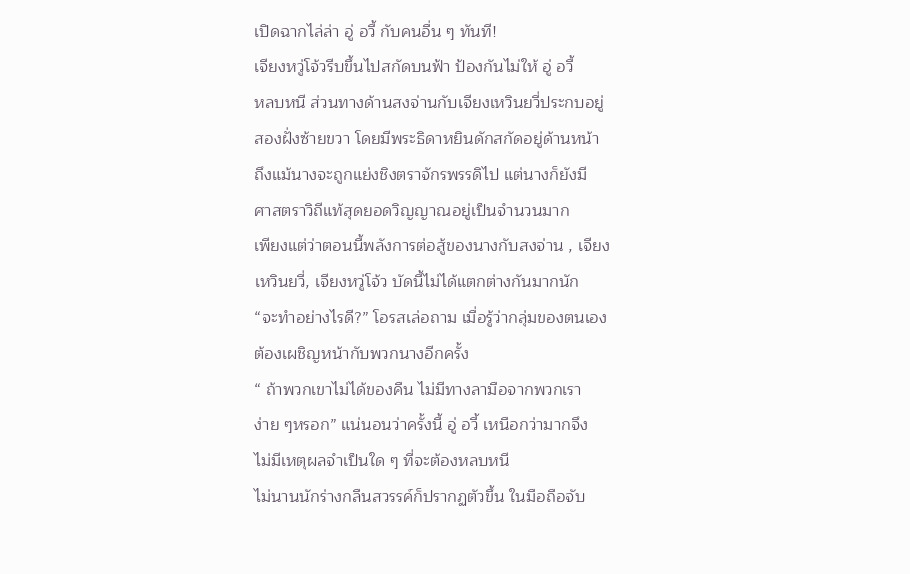เปิดฉากไล่ล่า อู่ อวี้ กับคนอื่น ๆ ทันที!
เจียงหวู่โจ้วรีบขึ้นไปสกัดบนฟ้า ป้องกันไม่ให้ อู่ อวี้
หลบหนี ส่วนทางด้านสงจ่านกับเจียงเหวินยวี่ประกบอยู่
สองฝั่งซ้ายขวา โดยมีพระธิดาหยินดักสกัดอยู่ด้านหน้า
ถึงแม้นางจะถูกแย่งชิงตราจักรพรรดิไป แต่นางก็ยังมี
ศาสตราวิถีแท้สุดยอดวิญญาณอยู่เป็นจำนวนมาก
เพียงแต่ว่าตอนนี้พลังการต่อสู้ของนางกับสงจ่าน , เจียง
เหวินยวี่, เจียงหวู่โจ้ว บัดนี้ไม่ได้แตกต่างกันมากนัก
“จะทำอย่างไรดี?” โอรสเล่อถาม เมื่อรู้ว่ากลุ่มของตนเอง
ต้องเผชิญหน้ากับพวกนางอีกครั้ง
“ ถ้าพวกเขาไม่ได้ของคืน ไม่มีทางลามือจากพวกเรา
ง่าย ๆหรอก” แน่นอนว่าครั้งนี้ อู่ อวี้ เหนือกว่ามากจึง
ไม่มีเหตุผลจำเป็นใด ๆ ที่จะต้องหลบหนี
ไม่นานนักร่างกลืนสวรรค์ก็ปรากฏตัวขึ้น ในมือถือจับ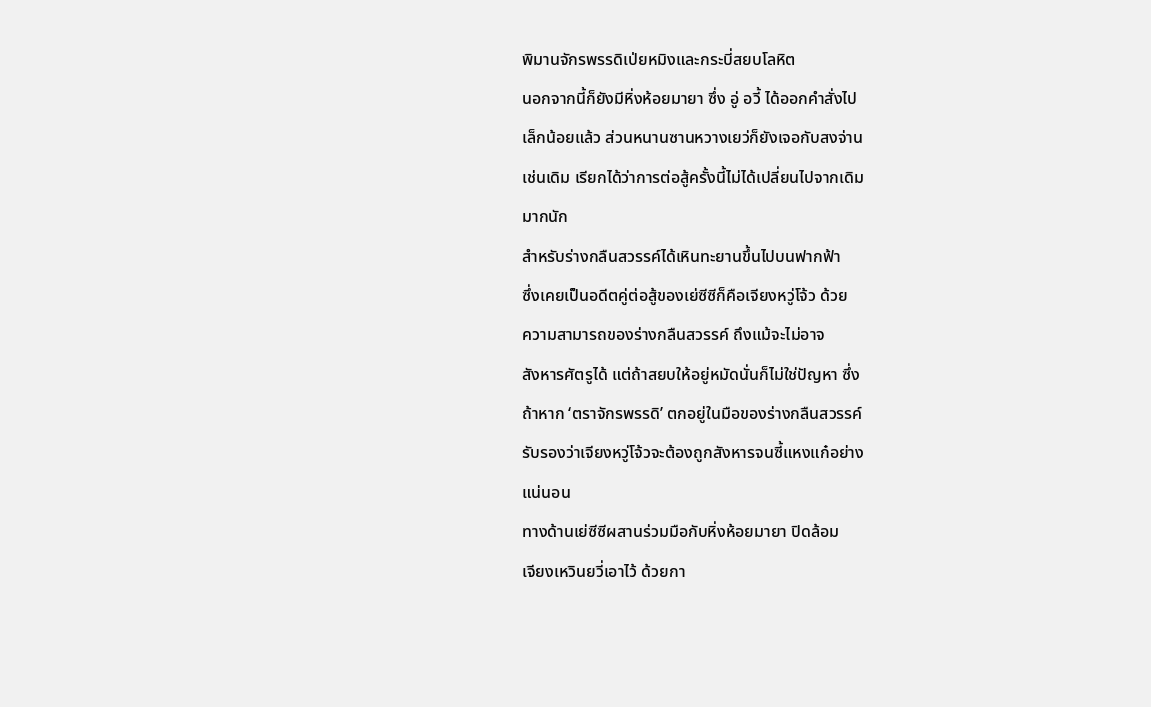พิมานจักรพรรดิเป่ยหมิงและกระบี่สยบโลหิต
นอกจากนี้ก็ยังมีหิ่งห้อยมายา ซึ่ง อู่ อวี้ ได้ออกคำสั่งไป
เล็กน้อยแล้ว ส่วนหนานซานหวางเยว่ก็ยังเจอกับสงจ่าน
เช่นเดิม เรียกได้ว่าการต่อสู้ครั้งนี้ไม่ได้เปลี่ยนไปจากเดิม
มากนัก
สำหรับร่างกลืนสวรรค์ได้เหินทะยานขึ้นไปบนฟากฟ้า
ซึ่งเคยเป็นอดีตคู่ต่อสู้ของเย่ซีซีก็คือเจียงหวู่โจ้ว ด้วย
ความสามารถของร่างกลืนสวรรค์ ถึงแม้จะไม่อาจ
สังหารศัตรูได้ แต่ถ้าสยบให้อยู่หมัดนั่นก็ไม่ใช่ปัญหา ซึ่ง
ถ้าหาก ‘ตราจักรพรรดิ’ ตกอยู่ในมือของร่างกลืนสวรรค์
รับรองว่าเจียงหวู่โจ้วจะต้องถูกสังหารจนซี้แหงแก๋อย่าง
แน่นอน
ทางด้านเย่ซีซีผสานร่วมมือกับหิ่งห้อยมายา ปิดล้อม
เจียงเหวินยวี่เอาไว้ ด้วยกา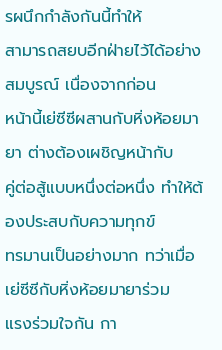รผนึกกำลังกันนี้ทำให้
สามารถสยบอีกฝ่ายไว้ได้อย่างสมบูรณ์ เนื่องจากก่อน
หน้านี้เย่ซีซีผสานกับหิ่งห้อยมายา ต่างต้องเผชิญหน้ากับ
คู่ต่อสู้แบบหนึ่งต่อหนึ่ง ทำให้ต้องประสบกับความทุกข์
ทรมานเป็นอย่างมาก ทว่าเมื่อเย่ซีซีกับหิ่งห้อยมายาร่วม
แรงร่วมใจกัน กา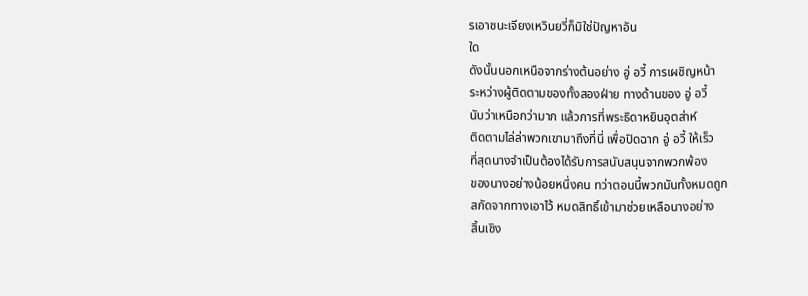รเอาชนะเจียงเหวินยวี่ก็มิใช่ปัญหาอัน
ใด
ดังนั้นนอกเหนือจากร่างต้นอย่าง อู่ อวี้ การเผชิญหน้า
ระหว่างผู้ติดตามของทั้งสองฝ่าย ทางด้านของ อู่ อวี้
นับว่าเหนือกว่ามาก แล้วการที่พระธิดาหยินอุตส่าห์
ติดตามไล่ล่าพวกเขามาถึงที่นี่ เพื่อปิดฉาก อู่ อวี้ ให้เร็ว
ที่สุดนางจำเป็นต้องได้รับการสนับสนุนจากพวกพ้อง
ของนางอย่างน้อยหนึ่งคน ทว่าตอนนี้พวกมันทั้งหมดถูก
สกัดจากทางเอาไว้ หมดสิทธิ์เข้ามาช่วยเหลือนางอย่าง
สิ้นเชิง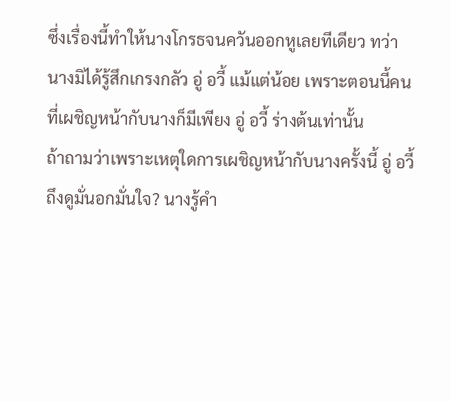ซึ่งเรื่องนี้ทำให้นางโกรธจนควันออกหูเลยทีเดียว ทว่า
นางมิได้รู้สึกเกรงกลัว อู่ อวี้ แม้แต่น้อย เพราะตอนนี้คน
ที่เผชิญหน้ากับนางก็มีเพียง อู่ อวี้ ร่างต้นเท่านั้น
ถ้าถามว่าเพราะเหตุใดการเผชิญหน้ากับนางครั้งนี้ อู่ อวี้
ถึงดูมั่นอกมั่นใจ? นางรู้คำ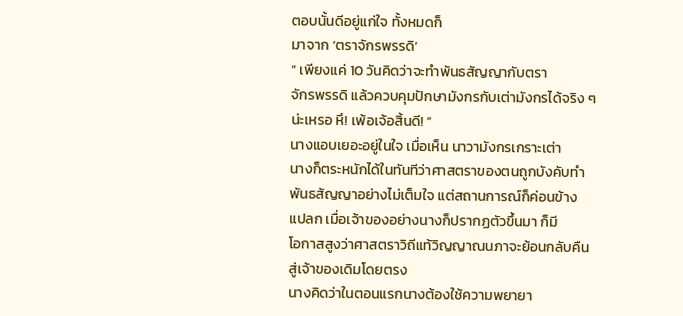ตอบนั้นดีอยู่แก่ใจ ทั้งหมดก็
มาจาก ‘ตราจักรพรรดิ’
” เพียงแค่ 10 วันคิดว่าจะทำพันธสัญญากับตรา
จักรพรรดิ แล้วควบคุมปักษามังกรกับเต่ามังกรได้จริง ๆ
น่ะเหรอ หึ! เพ้อเจ้อสิ้นดี! ”
นางแอบเยอะอยู่ในใจ เมื่อเห็น นาวามังกรเกราะเต่า
นางก็ตระหนักได้ในทันทีว่าศาสตราของตนถูกบังคับทำ
พันธสัญญาอย่างไม่เต็มใจ แต่สถานการณ์ก็ค่อนข้าง
แปลก เมื่อเจ้าของอย่างนางก็ปรากฏตัวขึ้นมา ก็มี
โอกาสสูงว่าศาสตราวิถีแท้วิญญาณนภาจะย้อนกลับคืน
สู่เจ้าของเดิมโดยตรง
นางคิดว่าในตอนแรกนางต้องใช้ความพยายา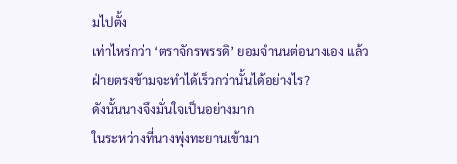มไปตั้ง
เท่าไหร่กว่า ‘ตราจักรพรรดิ’ ยอมจำนนต่อนางเอง แล้ว
ฝ่ายตรงข้ามจะทำได้เร็วกว่านั้นได้อย่างไร?
ดังนั้นนางจึงมั่นใจเป็นอย่างมาก
ในระหว่างที่นางพุ่งทะยานเข้ามา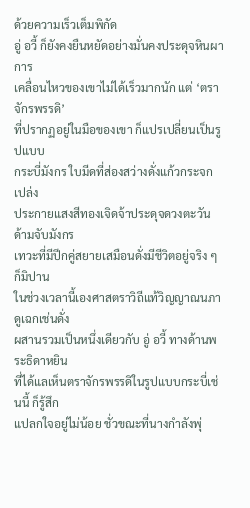ด้วยความเร็วเต็มพิกัด
อู่ อวี้ ก็ยังคงยืนหยัดอย่างมั่นคงประดุจหินผา การ
เคลื่อนไหวของเขาไม่ได้เร็วมากนัก แต่ ‘ตราจักรพรรดิ’
ที่ปรากฏอยู่ในมือของเขา ก็แปรเปลี่ยนเป็นรูปแบบ
กระบี่มังกร ใบมีดที่ส่องสว่างดั่งแก้วกระจก เปล่ง
ประกายแสงสีทองเจิดจ้าประดุจดวงตะวัน ด้ามจับมังกร
เทวะที่มีปีกคู่สยายเสมือนดั่งมีชีวิตอยู่จริง ๆ ก็มิปาน
ในช่วงเวลานี้เองศาสตราวิถีแท้วิญญาณนภาดูเฉกเช่นดั่ง
ผสานรวมเป็นหนึ่งเดียวกับ อู่ อวี้ ทางด้านพระธิดาหยิน
ที่ได้แลเห็นตราจักรพรรดิในรูปแบบกระบี่เช่นนี้ ก็รู้สึก
แปลกใจอยู่ไม่น้อย ชั่วขณะที่นางกำลังพุ่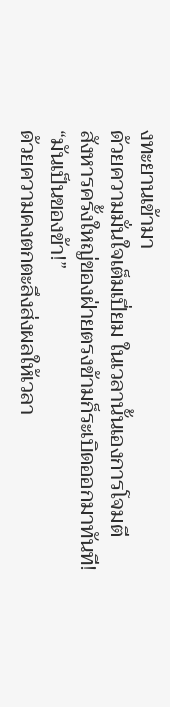งทะยานเข้ามา
ด้วยความมั่นใจเต็มเปี่ยม ในเวลานั้นเองการโจมตี
สังหารครั้งใหญ่ของฝ่ายตรงข้ามก็ระเบิดออกมาทันที!
“มันเป็นของข้า!”
ด้วยความคงตกตะลึงส่งผลให้เวลา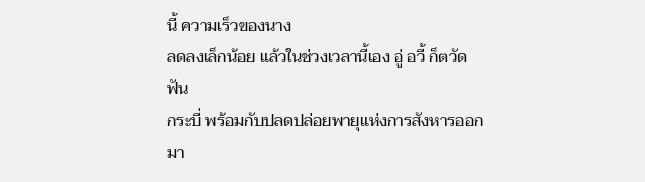นี้ ความเร็วของนาง
ลดลงเล็กน้อย แล้วในช่วงเวลานี้เอง อู่ อวี้ ก็ตวัดฟัน
กระบี่ พร้อมกับปลดปล่อยพายุแห่งการสังหารออกมา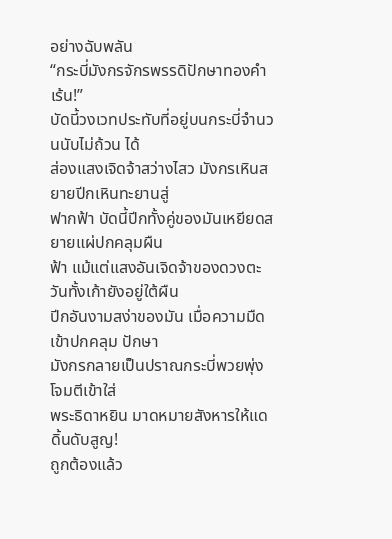อย่างฉับพลัน
“กระบี่มังกรจักรพรรดิปักษาทองคำเร้น!”
บัดนี้วงเวทประทับที่อยู่บนกระบี่จำนวนนับไม่ถ้วน ได้
ส่องแสงเจิดจ้าสว่างไสว มังกรเหินสยายปีกเหินทะยานสู่
ฟากฟ้า บัดนี้ปีกทั้งคู่ของมันเหยียดสยายแผ่ปกคลุมผืน
ฟ้า แม้แต่แสงอันเจิดจ้าของดวงตะวันทั้งเก้ายังอยู่ใต้ผืน
ปีกอันงามสง่าของมัน เมื่อความมืดเข้าปกคลุม ปักษา
มังกรกลายเป็นปราณกระบี่พวยพุ่งโจมตีเข้าใส่
พระธิดาหยิน มาดหมายสังหารให้แดดิ้นดับสูญ!
ถูกต้องแล้ว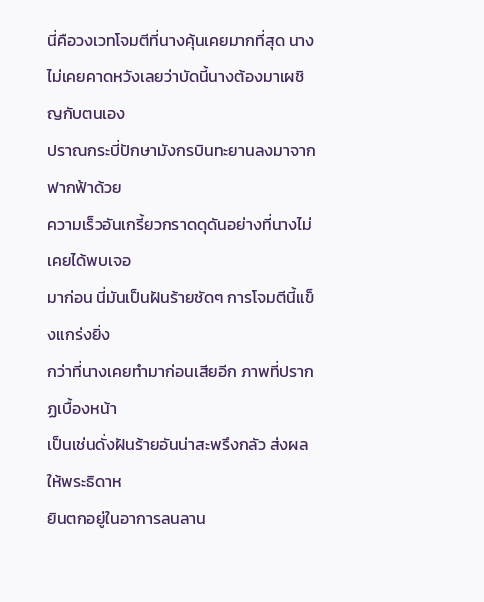นี่คือวงเวทโจมตีที่นางคุ้นเคยมากที่สุด นาง
ไม่เคยคาดหวังเลยว่าบัดนี้นางต้องมาเผชิญกับตนเอง
ปราณกระบี่ปักษามังกรบินทะยานลงมาจากฟากฟ้าด้วย
ความเร็วอันเกรี้ยวกราดดุดันอย่างที่นางไม่เคยได้พบเจอ
มาก่อน นี่มันเป็นฝันร้ายชัดๆ การโจมตีนี้แข็งแกร่งยิ่ง
กว่าที่นางเคยทำมาก่อนเสียอีก ภาพที่ปรากฏเบื้องหน้า
เป็นเช่นดั่งฝันร้ายอันน่าสะพรึงกลัว ส่งผลให้พระธิดาห
ยินตกอยู่ในอาการลนลาน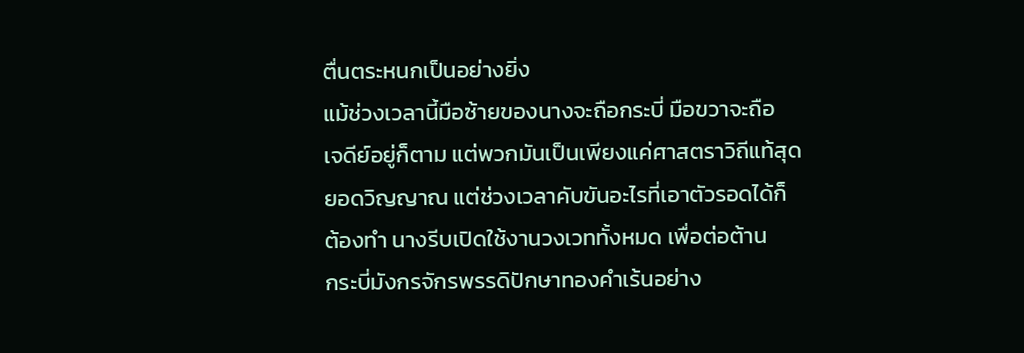ตื่นตระหนกเป็นอย่างยิ่ง
แม้ช่วงเวลานี้มือซ้ายของนางจะถือกระบี่ มือขวาจะถือ
เจดีย์อยู่ก็ตาม แต่พวกมันเป็นเพียงแค่ศาสตราวิถีแท้สุด
ยอดวิญญาณ แต่ช่วงเวลาคับขันอะไรที่เอาตัวรอดได้ก็
ต้องทำ นางรีบเปิดใช้งานวงเวททั้งหมด เพื่อต่อต้าน
กระบี่มังกรจักรพรรดิปักษาทองคำเร้นอย่าง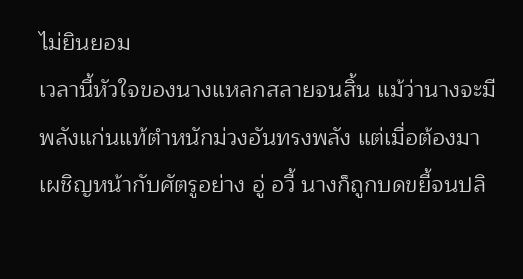ไม่ยินยอม
เวลานี้หัวใจของนางแหลกสลายจนสิ้น แม้ว่านางจะมี
พลังแก่นแท้ตำหนักม่วงอันทรงพลัง แต่เมื่อต้องมา
เผชิญหน้ากับศัตรูอย่าง อู่ อวี้ นางก็ถูกบดขยี้จนปลิ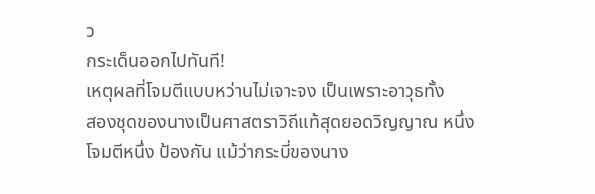ว
กระเด็นออกไปทันที!
เหตุผลที่โจมตีแบบหว่านไม่เจาะจง เป็นเพราะอาวุธทั้ง
สองชุดของนางเป็นศาสตราวิถีแท้สุดยอดวิญญาณ หนึ่ง
โจมตีหนึ่ง ป้องกัน แม้ว่ากระบี่ของนาง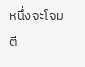หนึ่งจะโจมตี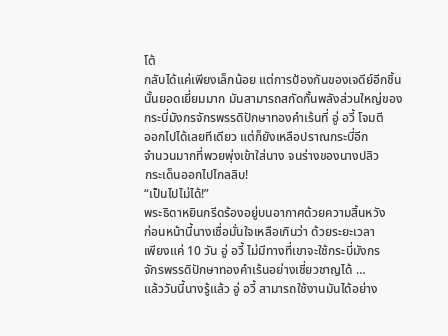โต้
กลับได้แค่เพียงเล็กน้อย แต่การป้องกันของเจดีย์อีกชิ้น
นั้นยอดเยี่ยมมาก มันสามารถสกัดกั้นพลังส่วนใหญ่ของ
กระบี่มังกรจักรพรรดิปักษาทองคำเร้นที่ อู่ อวี้ โจมตี
ออกไปได้เลยทีเดียว แต่ก็ยังเหลือปราณกระบี่อีก
จำนวนมากที่พวยพุ่งเข้าใส่นาง จนร่างของนางปลิว
กระเด็นออกไปไกลลิบ!
“เป็นไปไม่ได้!”
พระธิดาหยินกรีดร้องอยู่บนอากาศด้วยความสิ้นหวัง
ก่อนหน้านี้นางเชื่อมั่นใจเหลือเกินว่า ด้วยระยะเวลา
เพียงแค่ 10 วัน อู่ อวี้ ไม่มีทางที่เขาจะใช้กระบี่มังกร
จักรพรรดิปักษาทองคำเร้นอย่างเชี่ยวชาญได้ …
แล้ววันนี้นางรู้แล้ว อู่ อวี้ สามารถใช้งานมันได้อย่าง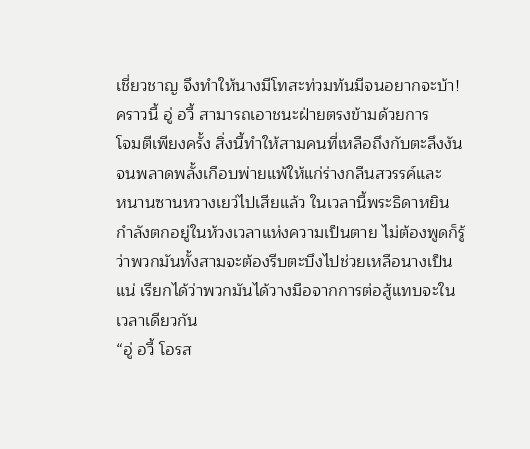เชี่ยวชาญ จึงทำให้นางมีโทสะท่วมท้นมีจนอยากจะบ้า!
คราวนี้ อู่ อวี้ สามารถเอาชนะฝ่ายตรงข้ามด้วยการ
โจมตีเพียงครั้ง สิ่งนี้ทำให้สามคนที่เหลือถึงกับตะลึงงัน
จนพลาดพลั้งเกือบพ่ายแพ้ให้แก่ร่างกลืนสวรรค์และ
หนานซานหวางเยว่ไปเสียแล้ว ในเวลานี้พระธิดาหยิน
กำลังตกอยู่ในห้วงเวลาแห่งความเป็นตาย ไม่ต้องพูดก็รู้
ว่าพวกมันทั้งสามจะต้องรีบตะบึงไปช่วยเหลือนางเป็น
แน่ เรียกได้ว่าพวกมันได้วางมือจากการต่อสู้แทบจะใน
เวลาเดียวกัน
“อู่ อวี้ โอรส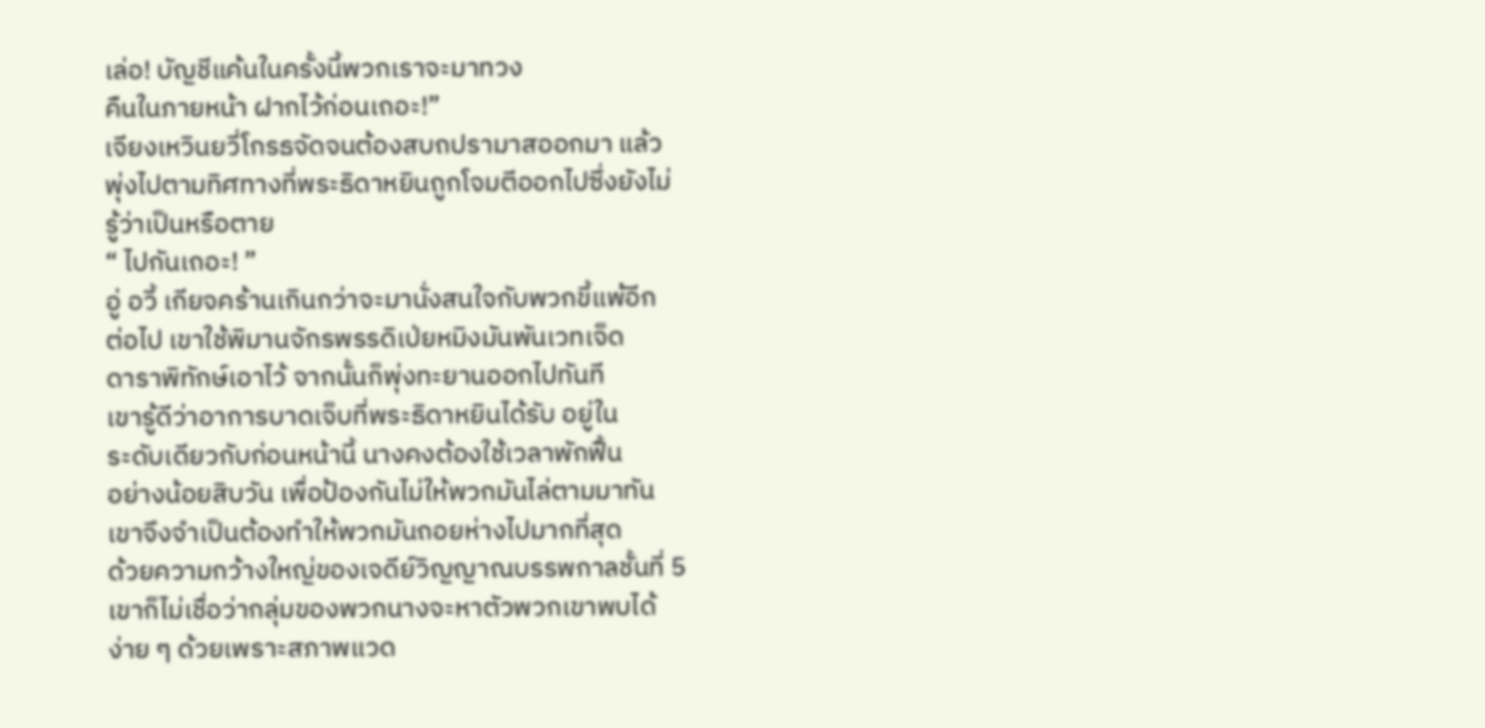เล่อ! บัญชีแค้นในครั้งนี้พวกเราจะมาทวง
คืนในภายหน้า ฝากไว้ก่อนเถอะ!”
เจียงเหวินยวี่โกรธจัดจนต้องสบถปรามาสออกมา แล้ว
พุ่งไปตามทิศทางที่พระธิดาหยินถูกโจมตีออกไปซึ่งยังไม่
รู้ว่าเป็นหรือตาย
“ ไปกันเถอะ! ”
อู่ อวี้ เกียจคร้านเกินกว่าจะมานั่งสนใจกับพวกขี้แพ้อีก
ต่อไป เขาใช้พิมานจักรพรรดิเป่ยหมิงมันพันเวทเจ็ด
ดาราพิทักษ์เอาไว้ จากนั้นก็พุ่งทะยานออกไปทันที
เขารู้ดีว่าอาการบาดเจ็บที่พระธิดาหยินได้รับ อยู่ใน
ระดับเดียวกับก่อนหน้านี้ นางคงต้องใช้เวลาพักฟื้น
อย่างน้อยสิบวัน เพื่อป้องกันไม่ให้พวกมันไล่ตามมาทัน
เขาจึงจำเป็นต้องทำให้พวกมันถอยห่างไปมากที่สุด
ด้วยความกว้างใหญ่ของเจดีย์วิญญาณบรรพกาลชั้นที่ 5
เขาก็ไม่เชื่อว่ากลุ่มของพวกนางจะหาตัวพวกเขาพบได้
ง่าย ๆ ด้วยเพราะสภาพแวด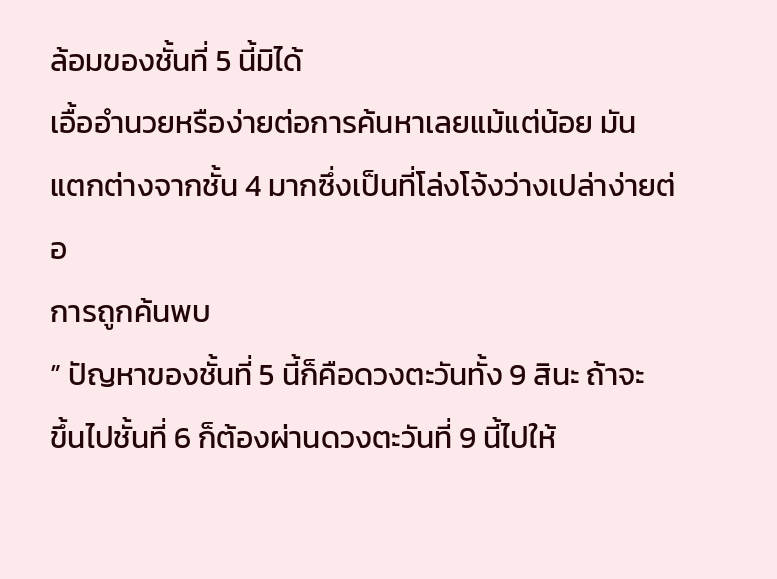ล้อมของชั้นที่ 5 นี้มิได้
เอื้ออำนวยหรือง่ายต่อการค้นหาเลยแม้แต่น้อย มัน
แตกต่างจากชั้น 4 มากซึ่งเป็นที่โล่งโจ้งว่างเปล่าง่ายต่อ
การถูกค้นพบ
” ปัญหาของชั้นที่ 5 นี้ก็คือดวงตะวันทั้ง 9 สินะ ถ้าจะ
ขึ้นไปชั้นที่ 6 ก็ต้องผ่านดวงตะวันที่ 9 นี้ไปให้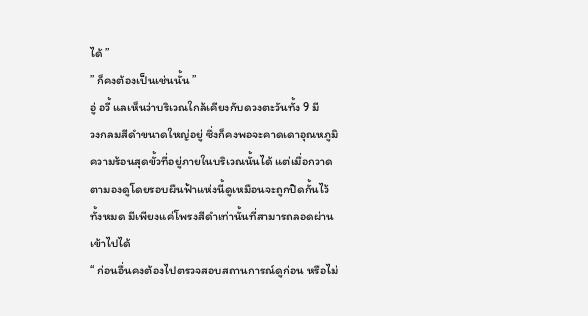ได้ ”
” ก็คงต้องเป็นเช่นนั้น ”
อู่ อวี้ แลเห็นว่าบริเวณใกล้เคียงกับดวงตะวันทั้ง 9 มี
วงกลมสีดำขนาดใหญ่อยู่ ซึ่งก็คงพอจะคาดเดาอุณหภูมิ
ความร้อนสุดขั้วที่อยู่ภายในบริเวณนั้นได้ แต่เมื่อกวาด
ตามองดูโดยรอบผืนฟ้าแห่งนี้ดูเหมือนจะถูกปิดกั้นไว้
ทั้งหมด มีเพียงแค่โพรงสีดำเท่านั้นที่สามารถลอดผ่าน
เข้าไปได้
“ ก่อนอื่นคงต้องไปตรวจสอบสถานการณ์ดูก่อน หรือไม่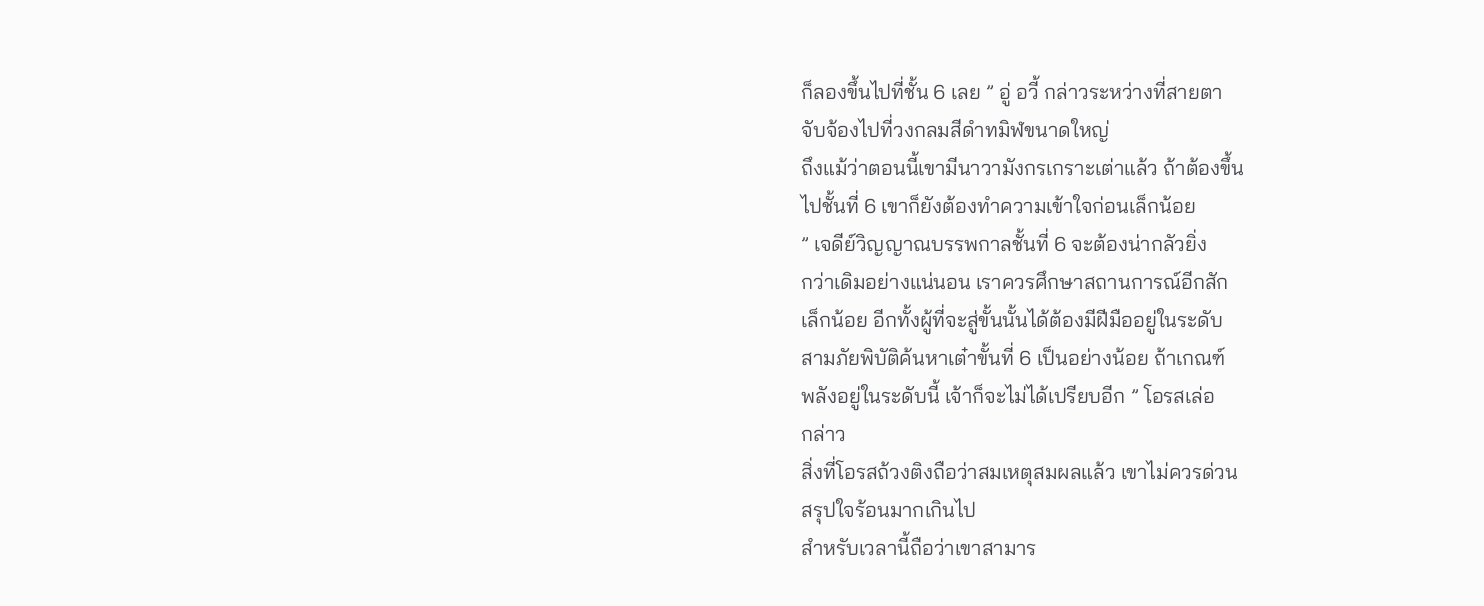ก็ลองขึ้นไปที่ชั้น 6 เลย ” อู่ อวี้ กล่าวระหว่างที่สายตา
จับจ้องไปที่วงกลมสีดำทมิฬขนาดใหญ่
ถึงแม้ว่าตอนนี้เขามีนาวามังกรเกราะเต่าแล้ว ถ้าต้องขึ้น
ไปชั้นที่ 6 เขาก็ยังต้องทำความเข้าใจก่อนเล็กน้อย
” เจดีย์วิญญาณบรรพกาลชั้นที่ 6 จะต้องน่ากลัวยิ่ง
กว่าเดิมอย่างแน่นอน เราควรศึกษาสถานการณ์อีกสัก
เล็กน้อย อีกทั้งผู้ที่จะสู่ขั้นนั้นได้ต้องมีฝีมืออยู่ในระดับ
สามภัยพิบัติค้นหาเต๋าขั้นที่ 6 เป็นอย่างน้อย ถ้าเกณฑ์
พลังอยู่ในระดับนี้ เจ้าก็จะไม่ได้เปรียบอีก ” โอรสเล่อ
กล่าว
สิ่งที่โอรสถ้วงติงถือว่าสมเหตุสมผลแล้ว เขาไม่ควรด่วน
สรุปใจร้อนมากเกินไป
สำหรับเวลานี้ถือว่าเขาสามาร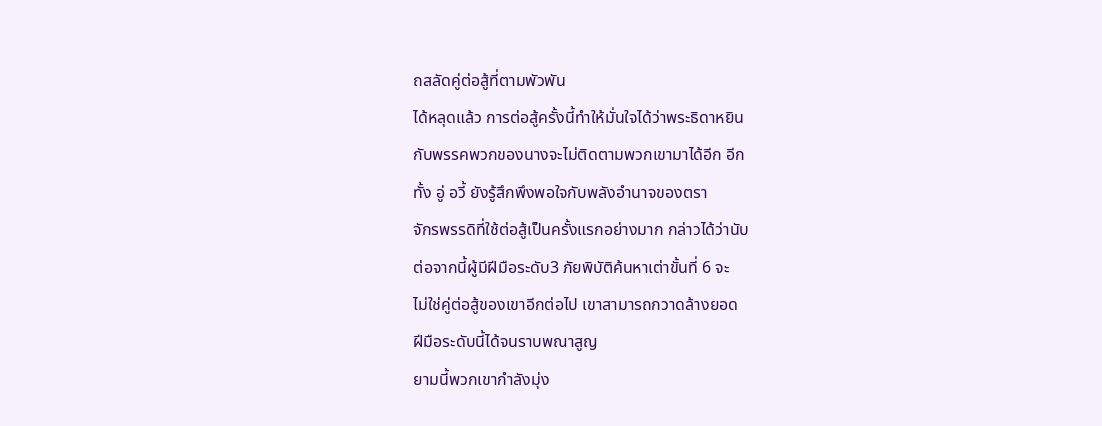ถสลัดคู่ต่อสู้ที่ตามพัวพัน
ได้หลุดแล้ว การต่อสู้ครั้งนี้ทำให้มั่นใจได้ว่าพระธิดาหยิน
กับพรรคพวกของนางจะไม่ติดตามพวกเขามาได้อีก อีก
ทั้ง อู่ อวี้ ยังรู้สึกพึงพอใจกับพลังอำนาจของตรา
จักรพรรดิที่ใช้ต่อสู้เป็นครั้งแรกอย่างมาก กล่าวได้ว่านับ
ต่อจากนี้ผู้มีฝีมือระดับ3 ภัยพิบัติค้นหาเต่าขั้นที่ 6 จะ
ไม่ใช่คู่ต่อสู้ของเขาอีกต่อไป เขาสามารถกวาดล้างยอด
ฝีมือระดับนี้ได้จนราบพณาสูญ
ยามนี้พวกเขากำลังมุ่ง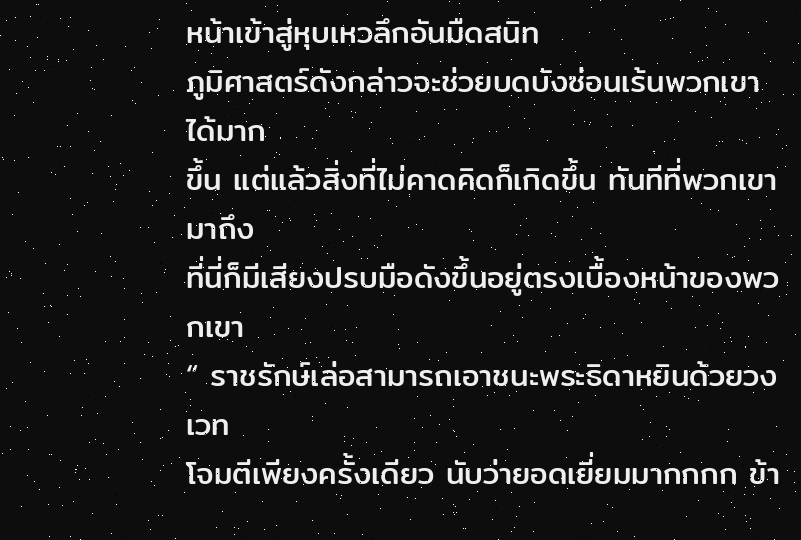หน้าเข้าสู่หุบเหวลึกอันมืดสนิท
ภูมิศาสตร์ดังกล่าวจะช่วยบดบังซ่อนเร้นพวกเขาได้มาก
ขึ้น แต่แล้วสิ่งที่ไม่คาดคิดก็เกิดขึ้น ทันทีที่พวกเขามาถึง
ที่นี่ก็มีเสียงปรบมือดังขึ้นอยู่ตรงเบื้องหน้าของพวกเขา
“ ราชรักษ์เล่อสามารถเอาชนะพระธิดาหยินด้วยวงเวท
โจมตีเพียงครั้งเดียว นับว่ายอดเยี่ยมมากกกก ข้า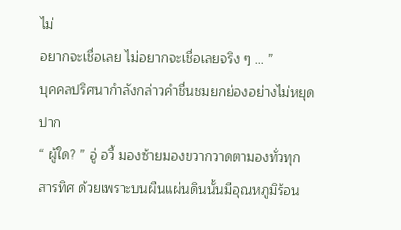ไม่
อยากจะเชื่อเลย ไม่อยากจะเชื่อเลยจริง ๆ … ”
บุคคลปริศนากำลังกล่าวคำชื่นชมยกย่องอย่างไม่หยุด
ปาก
“ ผู้ใด? ” อู่ อวี้ มองซ้ายมองขวากวาดตามองทั่วทุก
สารทิศ ด้วยเพราะบนผืนแผ่นดินนั้นมีอุณหภูมิร้อน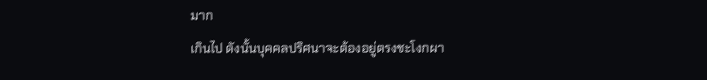มาก
เกินไป ดังนั้นบุคคลปริศนาจะต้องอยู่ตรงชะโงกผา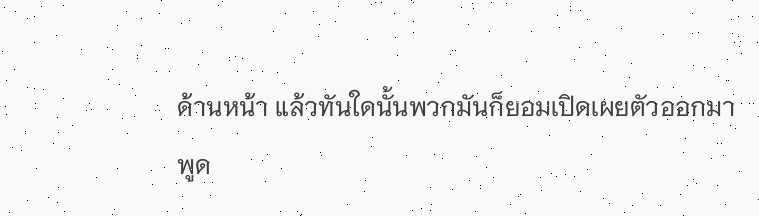ด้านหน้า แล้วทันใดนั้นพวกมันก็ยอมเปิดเผยตัวออกมา
พูด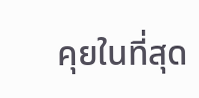คุยในที่สุด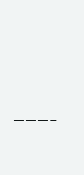———–